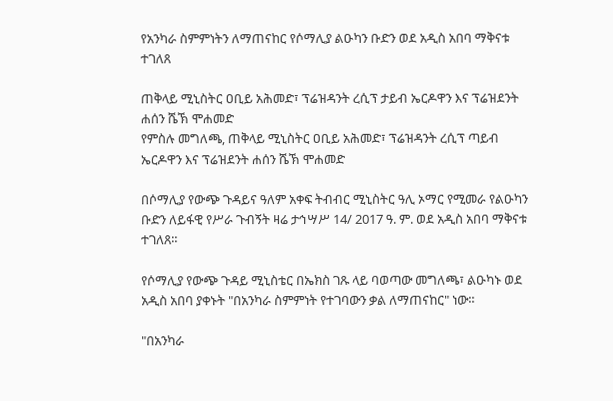የአንካራ ስምምነትን ለማጠናከር የሶማሊያ ልዑካን ቡድን ወደ አዲስ አበባ ማቅናቱ ተገለጸ

ጠቅላይ ሚኒስትር ዐቢይ አሕመድ፣ ፕሬዝዳንት ረሲፕ ታይብ ኤርዶዋን እና ፕሬዝደንት ሐሰን ሼኽ ሞሐመድ
የምስሉ መግለጫ, ጠቅላይ ሚኒስትር ዐቢይ አሕመድ፣ ፕሬዝዳንት ረሲፕ ጣይብ ኤርዶዋን እና ፕሬዝደንት ሐሰን ሼኽ ሞሐመድ

በሶማሊያ የውጭ ጉዳይና ዓለም አቀፍ ትብብር ሚኒስትር ዓሊ ኦማር የሚመራ የልዑካን ቡድን ለይፋዊ የሥራ ጉብኝት ዛሬ ታኅሣሥ 14/ 2017 ዓ. ም. ወደ አዲስ አበባ ማቅናቱ ተገለጸ።

የሶማሊያ የውጭ ጉዳይ ሚኒስቴር በኤክስ ገጹ ላይ ባወጣው መግለጫ፣ ልዑካኑ ወደ አዲስ አበባ ያቀኑት "በአንካራ ስምምነት የተገባውን ቃል ለማጠናከር" ነው።

"በአንካራ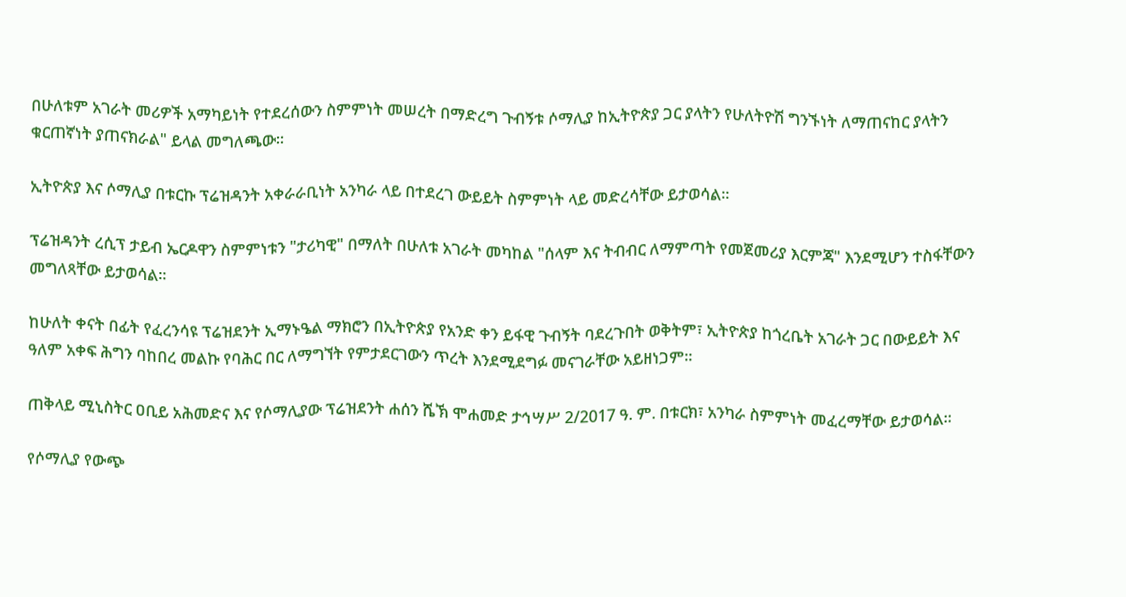በሁለቱም አገራት መሪዎች አማካይነት የተደረሰውን ስምምነት መሠረት በማድረግ ጉብኝቱ ሶማሊያ ከኢትዮጵያ ጋር ያላትን የሁለትዮሽ ግንኙነት ለማጠናከር ያላትን ቁርጠኛነት ያጠናክራል" ይላል መግለጫው።

ኢትዮጵያ እና ሶማሊያ በቱርኩ ፕሬዝዳንት አቀራራቢነት አንካራ ላይ በተደረገ ውይይት ስምምነት ላይ መድረሳቸው ይታወሳል።

ፕሬዝዳንት ረሲፕ ታይብ ኤርዶዋን ስምምነቱን "ታሪካዊ" በማለት በሁለቱ አገራት መካከል "ሰላም እና ትብብር ለማምጣት የመጀመሪያ እርምጃ" እንደሚሆን ተስፋቸውን መግለጻቸው ይታወሳል።

ከሁለት ቀናት በፊት የፈረንሳዩ ፕሬዝደንት ኢማኑዔል ማክሮን በኢትዮጵያ የአንድ ቀን ይፋዊ ጉብኝት ባደረጉበት ወቅትም፣ ኢትዮጵያ ከጎረቤት አገራት ጋር በውይይት እና ዓለም አቀፍ ሕግን ባከበረ መልኩ የባሕር በር ለማግኘት የምታደርገውን ጥረት እንደሚደግፉ መናገራቸው አይዘነጋም።

ጠቅላይ ሚኒስትር ዐቢይ አሕመድና እና የሶማሊያው ፕሬዝደንት ሐሰን ሼኽ ሞሐመድ ታኅሣሥ 2/2017 ዓ. ም. በቱርክ፣ አንካራ ስምምነት መፈረማቸው ይታወሳል።

የሶማሊያ የውጭ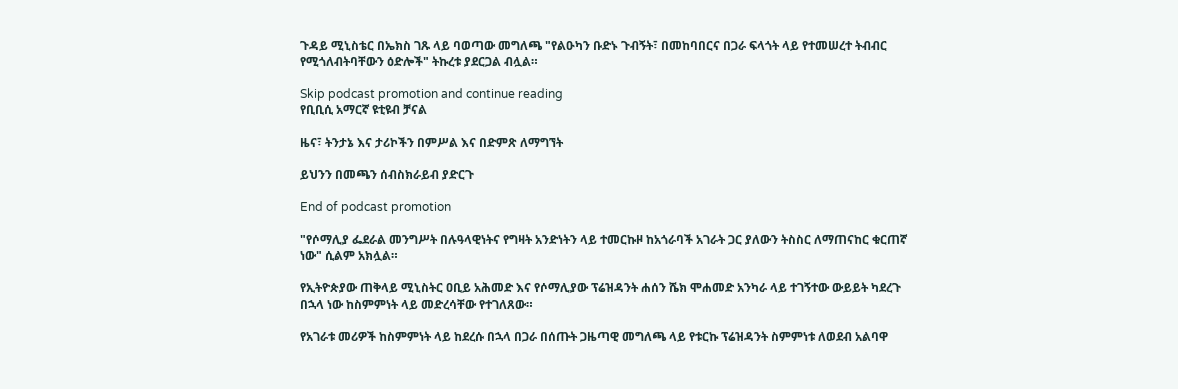ጉዳይ ሚኒስቴር በኤክስ ገጹ ላይ ባወጣው መግለጫ "የልዑካን ቡድኑ ጉብኝት፣ በመከባበርና በጋራ ፍላጎት ላይ የተመሠረተ ትብብር የሚጎለብትባቸውን ዕድሎች" ትኩረቱ ያደርጋል ብሏል።

Skip podcast promotion and continue reading
የቢቢሲ አማርኛ ዩቲዩብ ቻናል

ዜና፣ ትንታኔ እና ታሪኮችን በምሥል እና በድምጽ ለማግኘት

ይህንን በመጫን ሰብስክራይብ ያድርጉ

End of podcast promotion

"የሶማሊያ ፌደራል መንግሥት በሉዓላዊነትና የግዛት አንድነትን ላይ ተመርኩዞ ከአጎራባች አገራት ጋር ያለውን ትስስር ለማጠናከር ቁርጠኛ ነው" ሲልም አክሏል።

የኢትዮጵያው ጠቅላይ ሚኒስትር ዐቢይ አሕመድ እና የሶማሊያው ፕሬዝዳንት ሐሰን ሼክ ሞሐመድ አንካራ ላይ ተገኝተው ውይይት ካደረጉ በኋላ ነው ከስምምነት ላይ መድረሳቸው የተገለጸው።

የአገራቱ መሪዎች ከስምምነት ላይ ከደረሱ በኋላ በጋራ በሰጡት ጋዜጣዊ መግለጫ ላይ የቱርኩ ፕሬዝዳንት ስምምነቱ ለወደብ አልባዋ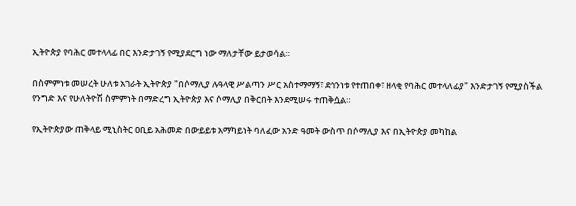ኢትዮጵያ የባሕር መተላላፊ በር እንድታገኝ የሚያደርግ ነው ማለታቸው ይታወሳል።

በስምምነቱ መሠረት ሁለቱ አገራት ኢትዮጵያ "በሶማሊያ ሉዓላዊ ሥልጣን ሥር አስተማማኝ፣ ደኅንነቱ የተጠበቀ፣ ዘላቂ የባሕር መተላለፊያ" እንድታገኝ የሚያስችል የንግድ እና የሁለትዮሽ ስምምነት በማድረግ ኢትዮጵያ እና ሶማሊያ በቅርበት እንደሚሠሩ ተጠቅሷል።

የኢትዮጵያው ጠቅላይ ሚኒስትር ዐቢይ አሕመድ በውይይቱ አማካይነት ባለፈው አንድ ዓመት ውስጥ በሶማሊያ እና በኢትዮጵያ መካከል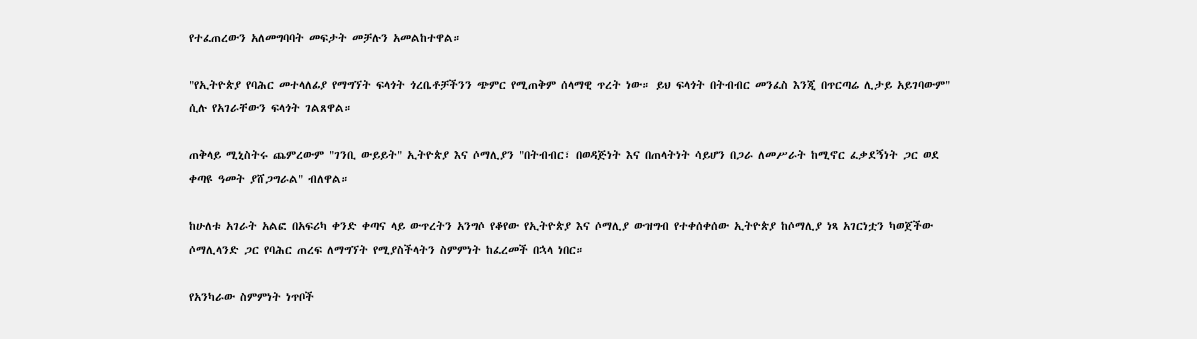የተፈጠረውን አለመግባባት መፍታት መቻሉን አመልከተዋል።

"የኢትዮጵያ የባሕር መተላለፊያ የማግኘት ፍላጎት ጎረቤቶቻችንን ጭምር የሚጠቅም ሰላማዊ ጥረት ነው። ይህ ፍላጎት በትብብር መንፈስ እንጂ በጥርጣሬ ሊታይ አይገባውም" ሲሉ የአገራቸውን ፍላጎት ገልጸዋል።

ጠቅላይ ሚኒስትሩ ጨምረውም "ገንቢ ውይይት" ኢትዮጵያ እና ሶማሊያን "በትብብር፣ በወዳጅነት እና በጠላትነት ሳይሆን በጋራ ለመሥራት ከሚኖር ፈቃደኝነት ጋር ወደ ቀጣዩ ዓመት ያሸጋግራል" ብለዋል።

ከሁለቱ አገራት አልፎ በአፍሪካ ቀንድ ቀጣና ላይ ውጥረትን አንግሶ የቆየው የኢትዮጵያ እና ሶማሊያ ውዝግብ የተቀሰቀሰው ኢትዮጵያ ከሶማሊያ ነጻ አገርነቷን ካወጀችው ሶማሊላንድ ጋር የባሕር ጠረፍ ለማግኘት የሚያስችላትን ስምምነት ከፈረመች በኋላ ነበር።

የአንካራው ስምምነት ነጥቦች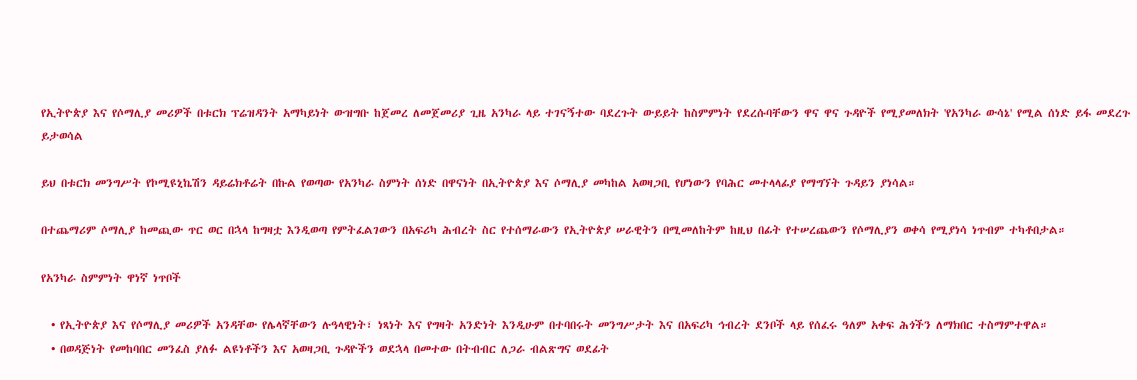የኢትዮጵያ እና የሶማሊያ መሪዎች በቱርክ ፕሬዝዳንት አማካይነት ውዝግቡ ከጀመረ ለመጀመሪያ ጊዜ አንካራ ላይ ተገናኝተው ባደረጉት ውይይት ከስምምነት የደረሱባቸውን ዋና ዋና ጉዳዮች የሚያመለክት 'የአንካራ ውሳኔ' የሚል ሰነድ ይፋ መደረጉ ይታወሳል

ይህ በቱርክ መንግሥት የኮሚዩኒኬሽን ዳይሬክቶሬት በኩል የወጣው የአንካራ ስምነት ሰነድ በዋናነት በኢትዮጵያ እና ሶማሊያ መካከል አወዛጋቢ የሆነውን የባሕር መተላላፊያ የማግኘት ጉዳይን ያነሳል።

በተጨማሪም ሶማሊያ ከመጪው ጥር ወር በኋላ ከግዛቷ እንዲወጣ የምትፈልገውን በአፍሪካ ሕብረት ስር የተሰማራውን የኢትዮጵያ ሠራዊትን በሚመለከትም ከዚህ በፊት የተሠረጨውን የሶማሊያን ወቀሳ የሚያነሳ ነጥብም ተካቶበታል።

የአንካራ ስምምነት ዋነኛ ነጥቦች

  • የኢትዮጵያ እና የሶማሊያ መሪዎች አንዳቸው የሌላኛቸውን ሉዓላዊነት፣ ነጻነት እና የግዛት አንድነት እንዲሁም በተባበሩት መንግሥታት እና በአፍሪካ ኅብረት ደንቦች ላይ የሰፈሩ ዓለም አቀፍ ሕጎችን ለማክበር ተስማምተዋል።
  • በወዳጅነት የመከባበር መንፈስ ያለፉ ልዩነቶችን እና አወዛጋቢ ጉዳዮችን ወደኋላ በመተው በትብብር ለጋራ ብልጽግና ወደፊት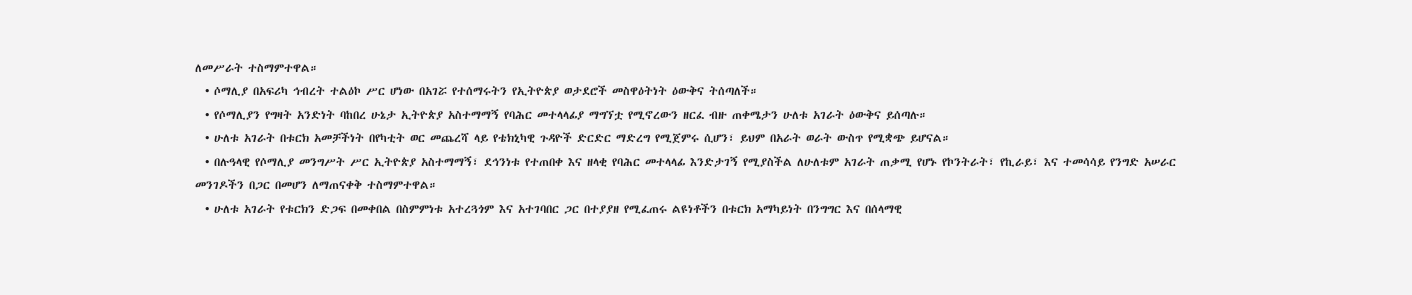ለመሥራት ተስማምተዋል።
  • ሶማሊያ በአፍሪካ ኅብረት ተልዕኮ ሥር ሆነው በአገሯ የተሰማሩትን የኢትዮጵያ ወታደሮች መስዋዕትነት ዕውቅና ትሰጣለች።
  • የሶማሊያን የግዛት አንድነት ባከበረ ሁኔታ ኢትዮጵያ አስተማማኝ የባሕር መተላላፊያ ማግኘቷ የሚኖረውን ዘርፈ ብዙ ጠቀሜታን ሁለቱ አገራት ዕውቅና ይሰጣሉ።
  • ሁለቱ አገራት በቱርክ አመቻችነት በየካቲት ወር መጨረሻ ላይ የቴክኒካዊ ጉዳዮች ድርድር ማድረግ የሚጀምሩ ሲሆን፣ ይህም በአራት ወራት ውስጥ የሚቋጭ ይሆናል።
  • በሉዓላዊ የሶማሊያ መንግሥት ሥር ኢትዮጵያ አስተማማኝ፣ ደኅንነቱ የተጠበቀ እና ዘላቂ የባሕር መተላላፊ እንድታገኝ የሚያስችል ለሁለቱም አገራት ጠቃሚ የሆኑ የኮንትራት፣ የኪራይ፣ እና ተመሳሳይ የንግድ አሠራር መንገዶችን በጋር በመሆን ለማጠናቀቅ ተስማምተዋል።
  • ሁለቱ አገራት የቱርክን ድጋፍ በመቀበል በስምምነቱ አተረጓጎም እና አተገባበር ጋር በተያያዘ የሚፈጠሩ ልዩነቶችን በቱርክ አማካይነት በንግግር እና በሰላማዊ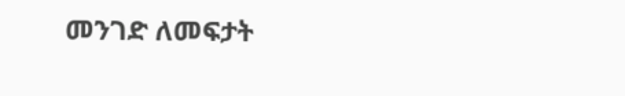መንገድ ለመፍታት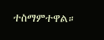ተስማምተዋል።